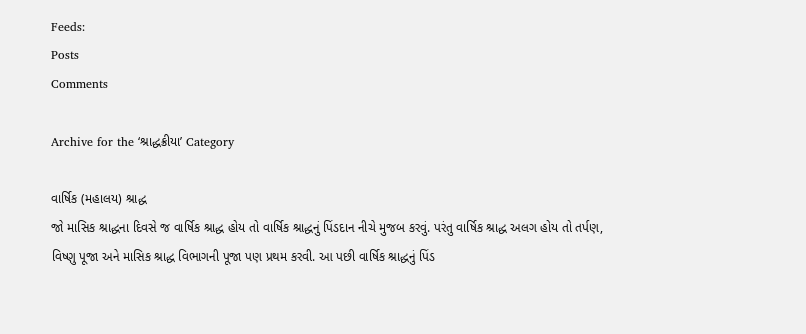Feeds:
Posts
Comments

Archive for the ‘શ્રાદ્ધક્રીયા’ Category

વાર્ષિક (મહાલય) શ્રાદ્ધ
જો માસિક શ્રાદ્ધના દિવસે જ વાર્ષિક શ્રાદ્ધ હોય તો વાર્ષિક શ્રાદ્ધનું પિંડદાન નીચે મુજબ કરવું. પરંતુ વાર્ષિક શ્રાદ્ધ અલગ હોય તો તર્પણ, વિષ્ણુ પૂજા અને માસિક શ્રાદ્ધ વિભાગની પૂજા પણ પ્રથમ કરવી. આ પછી વાર્ષિક શ્રાદ્ધનું પિંડ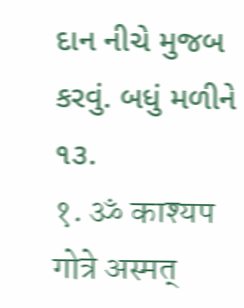દાન નીચે મુજબ કરવું. બધું મળીને ૧૩.
१. ॐ काश्यप गोत्रे अस्मत्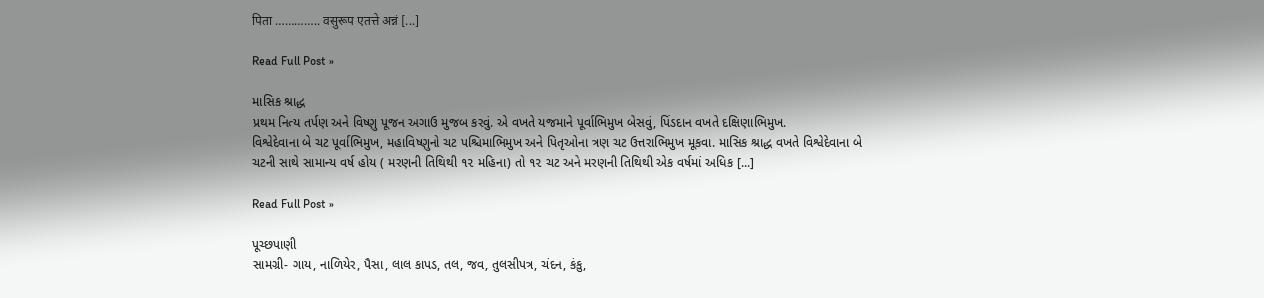पिता ………….. वसुरूप एतत्ते अन्नं [...]

Read Full Post »

માસિક શ્રાદ્ધ
પ્રથમ નિત્ય તર્પણ અને વિષ્ણુ પૂજન અગાઉ મુજબ કરવું. એ વખતે યજમાને પૂર્વાભિમુખ બેસવું, પિંડદાન વખતે દક્ષિણાભિમુખ.
વિશ્વેદેવાના બે ચટ પૂર્વાભિમુખ, મહાવિષ્ણુનો ચટ પશ્ચિમાભિમુખ અને પિતૃઓના ત્રણ ચટ ઉત્તરાભિમુખ મૂકવા. માસિક શ્રાદ્ધ વખતે વિશ્વેદેવાના બે ચટની સાથે સામાન્ય વર્ષ હોય ( મરણની તિથિથી ૧૨ મહિના) તો ૧૨ ચટ અને મરણની તિથિથી એક વર્ષમાં અધિક [...]

Read Full Post »

પૂચ્છપાણી
સામગ્રી- ગાય, નાળિયેર, પૈસા, લાલ કાપડ, તલ, જવ, તુલસીપત્ર, ચંદન, કંકુ,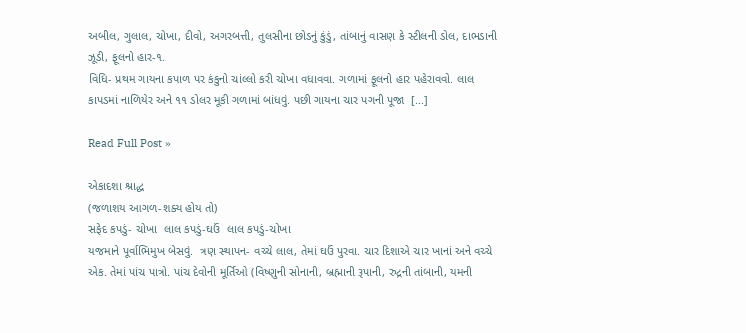અબીલ, ગુલાલ, ચોખા, દીવો, અગરબત્તી, તુલસીના છોડનું કુંડું, તાંબાનું વાસણ કે સ્ટીલની ડોલ, દાભડાની ઝૂડી, ફૂલનો હાર-૧.
વિધિ- પ્રથમ ગાયના કપાળ પર કંકુનો ચાંલ્લો કરી ચોખા વધાવવા. ગળામાં ફૂલનો હાર પહેરાવવો. લાલ કાપડમાં નાળિયેર અને ૧૧ ડોલર મૂકી ગળામાં બાંધવું. પછી ગાયના ચાર પગની પૂજા  [...]

Read Full Post »

એકાદશા શ્રાદ્ધ
(જળાશય આગળ-શક્ય હોય તો)
સફેદ કપડું- ચોખા  લાલ કપડું-ઘઉં  લાલ કપડું-ચોખા
યજમાને પૂર્વાભિમુખ બેસવું.  ત્રણ સ્થાપન- વચ્ચે લાલ, તેમાં ઘઉં પુરવા. ચાર દિશાએ ચાર ખાનાં અને વચ્ચે એક. તેમાં પાંચ પાત્રો. પાંચ દેવોની મૂર્તિઓ (વિષ્ણુની સોનાની, બ્રહ્માની રૂપાની, રુદ્રની તાંબાની, યમની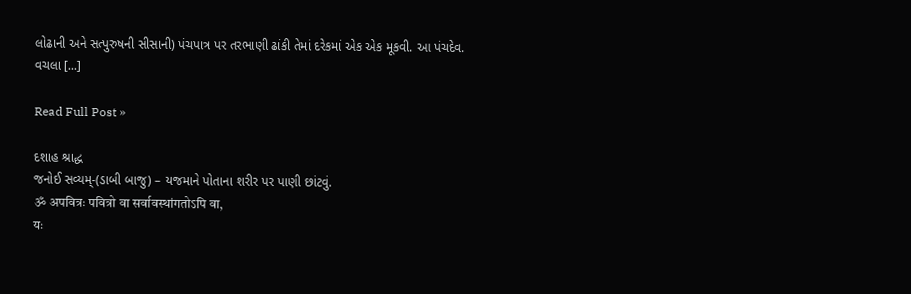લોઢાની અને સત્પુરુષની સીસાની) પંચપાત્ર પર તરભાણી ઢાંકી તેમાં દરેકમાં એક એક મૂકવી. આ પંચદેવ.
વચલા [...]

Read Full Post »

દશાહ શ્રાદ્ધ
જનોઈ સવ્યમ્-(ડાબી બાજુ) – યજમાને પોતાના શરીર પર પાણી છાંટવું.
ॐ अपवित्रः पवित्रो वा सर्वावस्थांगतोऽपि वा,
यः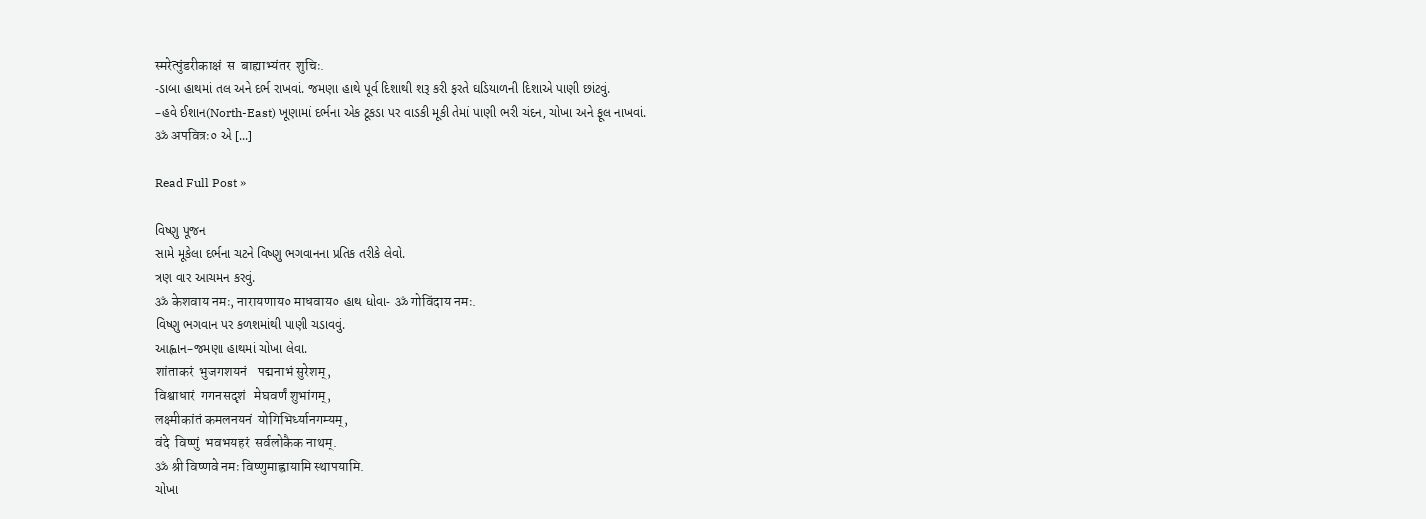स्मरेत्पुंडरीकाक्षं  स  बाह्याभ्यंतर  शुचिः.
-ડાબા હાથમાં તલ અને દર્ભ રાખવાં. જમણા હાથે પૂર્વ દિશાથી શરૂ કરી ફરતે ઘડિયાળની દિશાએ પાણી છાંટવું.
–હવે ઈશાન(North-East) ખૂણામાં દર્ભના એક ટૂકડા પર વાડકી મૂકી તેમાં પાણી ભરી ચંદન, ચોખા અને ફૂલ નાખવાં.
ॐ अपवित्रः० એ [...]

Read Full Post »

વિષ્ણુ પૂજન
સામે મૂકેલા દર્ભના ચટને વિષ્ણુ ભગવાનના પ્રતિક તરીકે લેવો.
ત્રણ વાર આચમન કરવું.
ॐ केशवाय नमः, नारायणाय० माधवाय० હાથ ધોવા- ॐ गोविंदाय नमः.
વિષ્ણુ ભગવાન પર કળશમાંથી પાણી ચડાવવું.
આહ્વાન–જમણા હાથમાં ચોખા લેવા.
शांताकरं  भुजगशयनं    पद्मनाभं सुरेशम्,
विश्वाधारं  गगनसदृशं   मेघवर्णं शुभांगम्,
लक्ष्मीकांतं कमलनयनं  योगिभिर्ध्यानगम्यम्,
वंदे  विष्णुं  भवभयहरं  सर्वलोकैक नाथम्.
ॐ श्री विष्णवे नमः विष्णुमाह्वायामि स्थापयामि.
ચોખા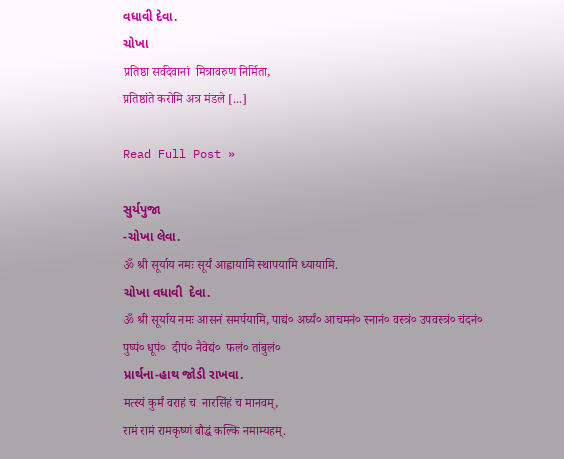વધાવી દેવા.
ચોખા
प्रतिष्ठा सर्वदेवानां  मित्रावरुण निर्मिता,
प्रतिष्ठांते करोमि अत्र मंडले [...]

Read Full Post »

સુર્યપુજા
-ચોખા લેવા.
ॐ श्री सूर्याय नमः सूर्यं आह्वायामि स्थापयामि ध्यायामि.
ચોખા વધાવી  દેવા.
ॐ श्री सूर्याय नमः आसनं समर्पयामि, पाद्यं० अर्घ्यं० आचमनं० स्नानं० वस्त्रं० उपवस्त्रं० चंदनं० पुष्पं० धूपं०  दीपं० नैवेद्यं०  फलं० तांबुलं०
પ્રાર્થના-હાથ જોડી રાખવા.
मत्स्यं कुर्मं वराहं च  नारसिंहं च मानवम्,
रामं रामं रामकृष्णं बौद्धं कल्कि नमाम्यहम्.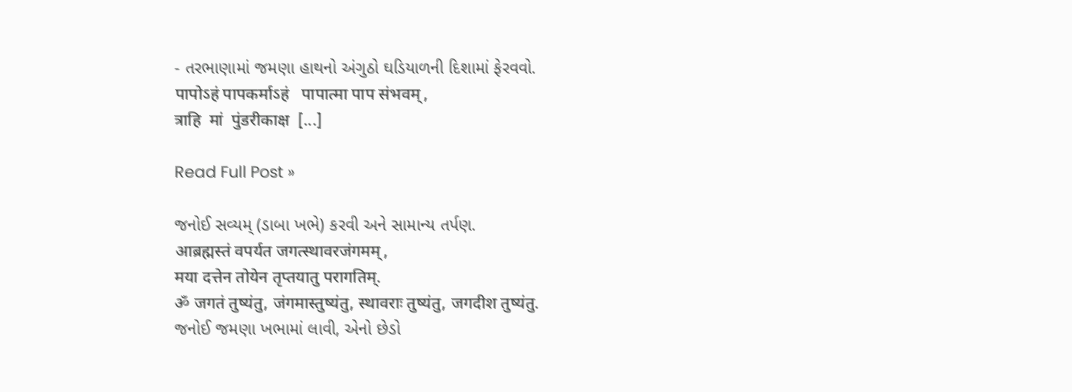- તરભાણામાં જમણા હાથનો અંગુઠો ઘડિયાળની દિશામાં ફેરવવો.
पापोऽहं पापकर्माऽहं   पापात्मा पाप संभवम्,
त्राहि  मां  पुंडरीकाक्ष  [...]

Read Full Post »

જનોઈ સવ્યમ્ (ડાબા ખભે) કરવી અને સામાન્ય તર્પણ.
आब्रह्मस्तं वपर्यत जगत्स्थावरजंगमम्,
मया दत्तेन तोयेन तृप्तयातु परागतिम्.
ॐ जगतं तुष्यंतु, जंगमास्तुष्यंतु, स्थावराः तुष्यंतु, जगदीश तुष्यंतु.
જનોઈ જમણા ખભામાં લાવી, એનો છેડો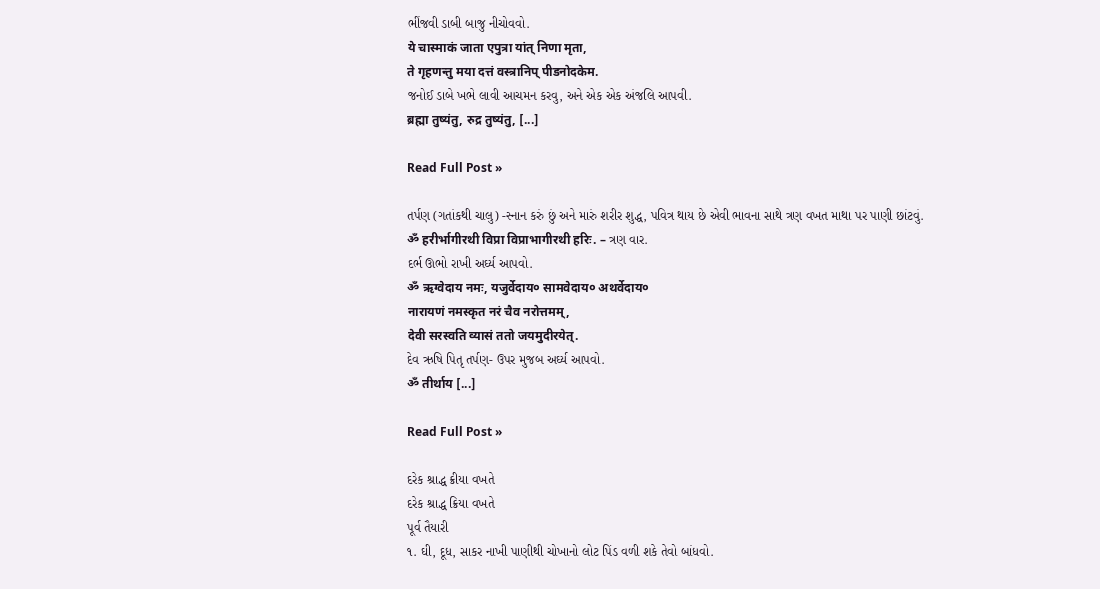ભીંજવી ડાબી બાજુ નીચોવવો.
ये चास्माकं जाता एपुत्रा यांत् निणा मृता,
ते गृहणन्तु मया दत्तं वस्त्रानिप् पीडनोदकेम.
જનોઈ ડાબે ખભે લાવી આચમન કરવુ, અને એક એક અંજલિ આપવી.
ब्रह्मा तुष्यंतु, रुद्र तुष्यंतु, [...]

Read Full Post »

તર્પણ (ગતાંકથી ચાલુ) -સ્નાન કરું છું અને મારું શરીર શુદ્ધ, પવિત્ર થાય છે એવી ભાવના સાથે ત્રણ વખત માથા પર પાણી છાંટવું.
ॐ हरीर्भागीरथी विप्रा विप्राभागीरथी हरिः. – ત્રણ વાર.
દર્ભ ઊભો રાખી અર્ઘ્ય આપવો.
ॐ ऋग्वेदाय नमः, यजुर्वेदाय० सामवेदाय० अथर्वेदाय०
नारायणं नमस्कृत नरं चैव नरोत्तमम्,
देवी सरस्वति व्यासं ततो जयमुदीरयेत्.
દેવ ઋષિ પિતૃ તર્પણ- ઉપર મુજબ અર્ઘ્ય આપવો.
ॐ तीर्थाय [...]

Read Full Post »

દરેક શ્રાદ્ધ ક્રીયા વખતે
દરેક શ્રાદ્ધ ક્રિયા વખતે
પૂર્વ તૈયારી
૧. ઘી, દૂધ, સાકર નાખી પાણીથી ચોખાનો લોટ પિંડ વળી શકે તેવો બાંધવો.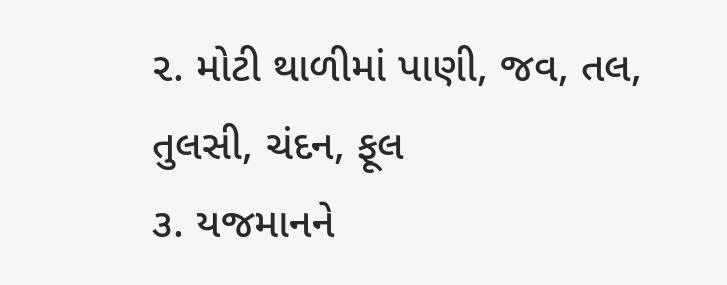૨. મોટી થાળીમાં પાણી, જવ, તલ, તુલસી, ચંદન, ફૂલ
૩. યજમાનને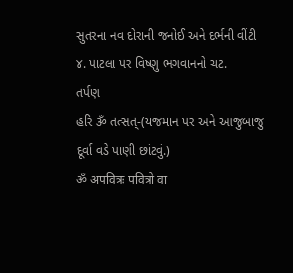સુતરના નવ દોરાની જનોઈ અને દર્ભની વીંટી
૪. પાટલા પર વિષ્ણુ ભગવાનનો ચટ.
તર્પણ
હરિ ૐ તત્સત્-(યજમાન પર અને આજુબાજુ દૂર્વા વડે પાણી છાંટવું.)
ॐ अपवित्रः पवित्रो वा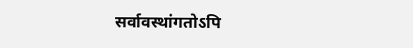सर्वावस्थांगतोऽपि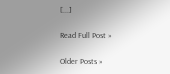[...]

Read Full Post »

Older Posts »